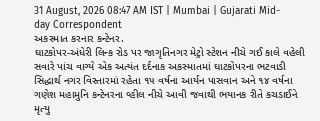31 August, 2026 08:47 AM IST | Mumbai | Gujarati Mid-day Correspondent
અકસ્માત કરનાર કન્ટેનર.
ઘાટકોપર-અંધેરી લિન્ક રોડ પર જાગૃતિનગર મેટ્રો સ્ટેશન નીચે ગઈ કાલે વહેલી સવારે પાંચ વાગ્યે એક અત્યંત દર્દનાક અકસ્માતમાં ઘાટકોપરના ભટવાડી સિદ્ધાર્થ નગર વિસ્તારમાં રહેતા ૧૫ વર્ષના આર્યન પાસવાન અને ૧૪ વર્ષના ગણેશ મહામુનિ કન્ટેનરના વ્હીલ નીચે આવી જવાથી ભયાનક રીતે કચડાઈને મૃત્યુ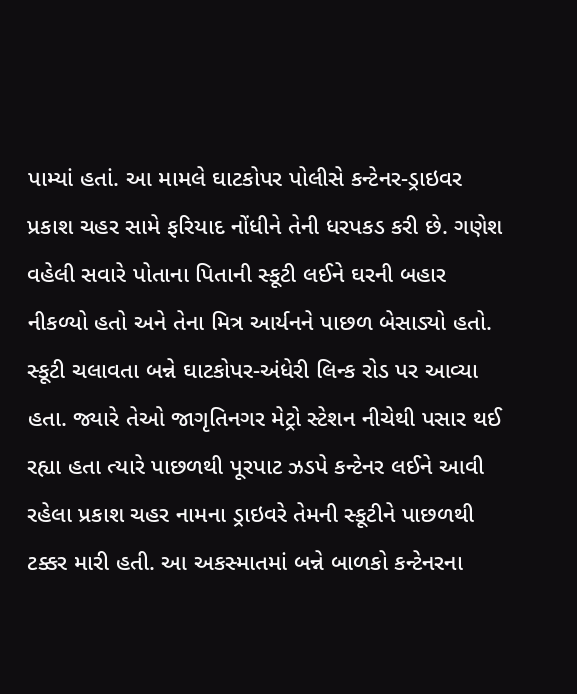પામ્યાં હતાં. આ મામલે ઘાટકોપર પોલીસે કન્ટેનર-ડ્રાઇવર પ્રકાશ ચહર સામે ફરિયાદ નોંધીને તેની ધરપકડ કરી છે. ગણેશ વહેલી સવારે પોતાના પિતાની સ્કૂટી લઈને ઘરની બહાર નીકળ્યો હતો અને તેના મિત્ર આર્યનને પાછળ બેસાડ્યો હતો. સ્કૂટી ચલાવતા બન્ને ઘાટકોપર-અંધેરી લિન્ક રોડ પર આવ્યા હતા. જ્યારે તેઓ જાગૃતિનગર મેટ્રો સ્ટેશન નીચેથી પસાર થઈ રહ્યા હતા ત્યારે પાછળથી પૂરપાટ ઝડપે કન્ટેનર લઈને આવી રહેલા પ્રકાશ ચહર નામના ડ્રાઇવરે તેમની સ્કૂટીને પાછળથી ટક્કર મારી હતી. આ અકસ્માતમાં બન્ને બાળકો કન્ટેનરના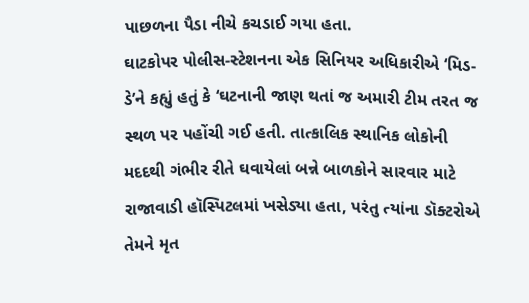પાછળના પૈડા નીચે કચડાઈ ગયા હતા.
ઘાટકોપર પોલીસ-સ્ટેશનના એક સિનિયર અધિકારીએ ‘મિડ-ડે’ને કહ્યું હતું કે ‘ઘટનાની જાણ થતાં જ અમારી ટીમ તરત જ સ્થળ પર પહોંચી ગઈ હતી. તાત્કાલિક સ્થાનિક લોકોની મદદથી ગંભીર રીતે ઘવાયેલાં બન્ને બાળકોને સારવાર માટે રાજાવાડી હૉસ્પિટલમાં ખસેડ્યા હતા, પરંતુ ત્યાંના ડૉક્ટરોએ તેમને મૃત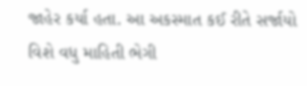જાહેર કર્યા હતા. આ અકસ્માત કઈ રીતે સર્જાયો વિશે વધુ માહિતી ભેગી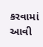કરવામાં આવી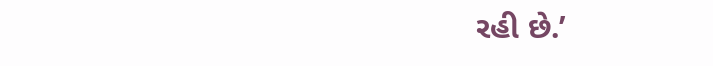રહી છે.’